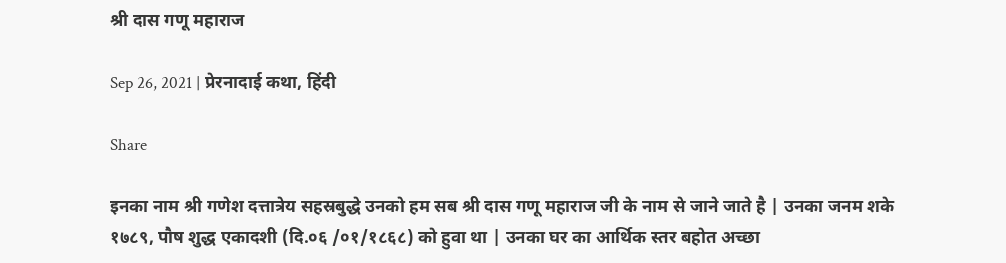श्री दास गणू महाराज

Sep 26, 2021 | प्रेरनादाई कथा, हिंदी

Share

इनका नाम श्री गणेश दत्तात्रेय सहस्रबुद्धे उनको हम सब श्री दास गणू महाराज जी के नाम से जाने जाते है | उनका जनम शके १७८९, पौष शुद्ध एकादशी (दि.०६ /०१/१८६८) को हुवा था | उनका घर का आर्थिक स्तर बहोत अच्छा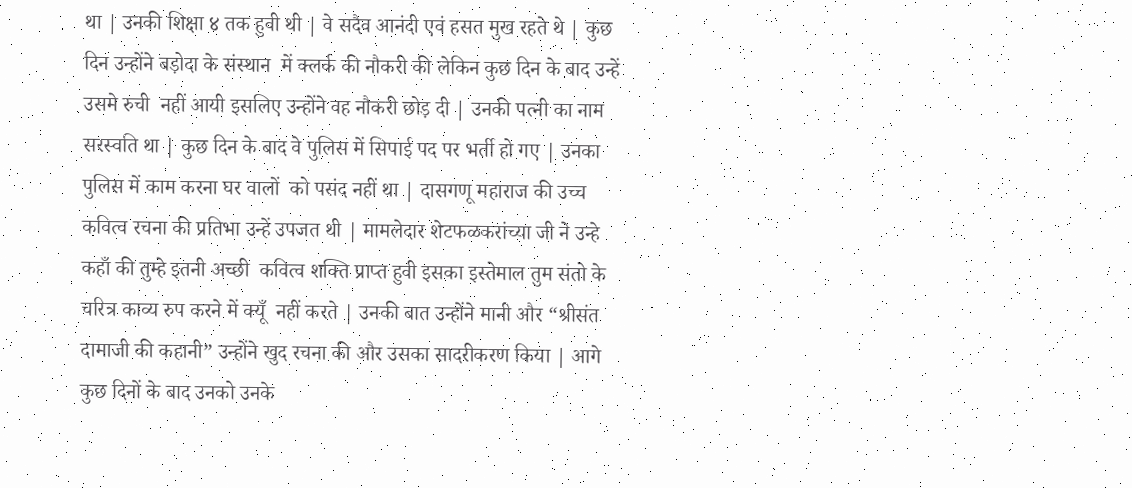था | उनकी शिक्षा ४ तक हुवी थी | वे सदैव आनंदी एवं हसत मुख रहते थे | कुछ दिन उन्होंने बड़ोदा के संस्थान  में क्लर्क की नौकरी की लेकिन कुछ दिन के बाद उन्हें उसमे रुची  नहीं आयी इसलिए उन्होंने वह नौकरी छोड़ दी | उनकी पत्नी का नाम सरस्वति था | कुछ दिन के बाद वे पुलिस में सिपाई पद पर भर्ती हो गए | उनका पुलिस में काम करना घर वालों  को पसंद नहीं था | दासगणू महाराज की उच्च कवित्व रचना की प्रतिभा उन्हें उपजत थी | मामलेदार शेटफळकरांच्या जी ने उन्हे कहाँ की तुम्हे इतनी अच्छी  कवित्व शक्ति प्राप्त हुवी इसका इस्तेमाल तुम संतो के चरित्र काव्य रुप करने में क्यूँ  नहीं करते | उनकी बात उन्होंने मानी और “श्रीसंत दामाजी की कहानी” उन्होंने खुद रचना की और उसका सादरीकरण किया | आगे कुछ दिनों के बाद उनको उनके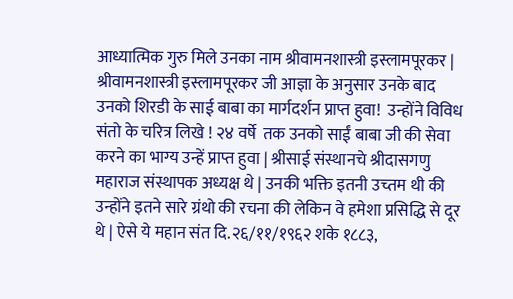आध्यात्मिक गुरु मिले उनका नाम श्रीवामनशास्त्री इस्लामपूरकर | श्रीवामनशास्त्री इस्लामपूरकर जी आज्ञा के अनुसार उनके बाद उनको शिरडी के साई बाबा का मार्गदर्शन प्राप्त हुवा!  उन्होंने विविध संतो के चरित्र लिखे ! २४ वर्षे  तक उनको साईं बाबा जी की सेवा करने का भाग्य उन्हें प्राप्त हुवा | श्रीसाई संस्थानचे श्रीदासगणु महाराज संस्थापक अध्यक्ष थे | उनकी भक्ति इतनी उच्तम थी की उन्होंने इतने सारे ग्रंथो की रचना की लेकिन वे हमेशा प्रसिद्धि से दूर थे | ऐसे ये महान संत दि.२६/११/१९६२ शके १८८३,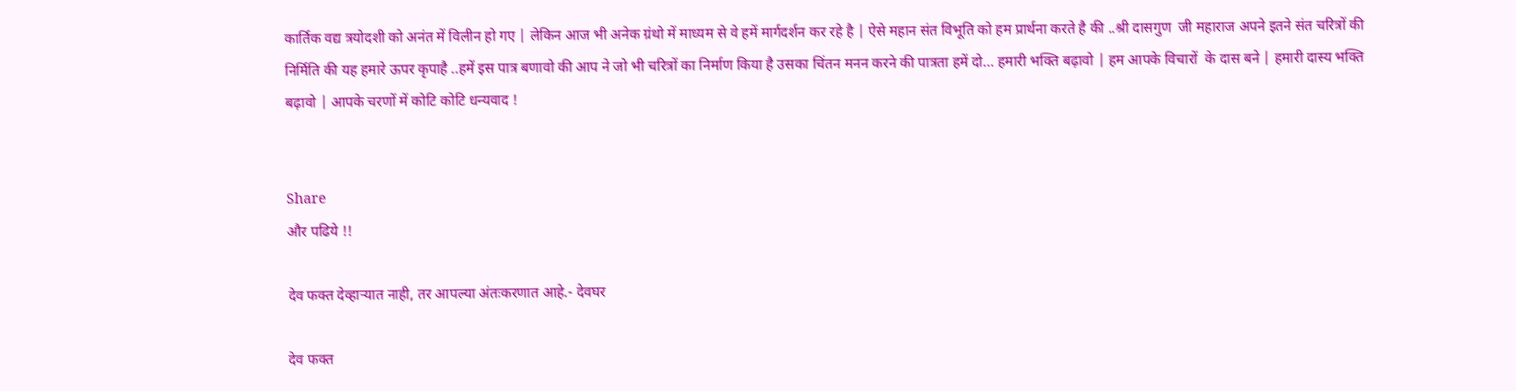कार्तिक वद्य त्रयोदशी को अनंत में विलीन हो गए | लेकिन आज भी अनेक ग्रंथो में माध्यम से वे हमें मार्गदर्शन कर रहे है | ऐसे महान संत विभूति को हम प्रार्थना करते है की ..श्री दासगुण  जी महाराज अपने इतने संत चरित्रों की निर्मिति की यह हमारे ऊपर कृपाहै ..हमें इस पात्र बणावो की आप ने जो भी चरित्रों का निर्माण किया है उसका चिंतन मनन करने की पात्रता हमें दो… हमारी भक्ति बढ़ावो | हम आपके विचारों  के दास बने | हमारी दास्य भक्ति बढ़ावो | आपके चरणों में कोटि कोटि धन्यवाद !


Share
और पढिये !!

देव फक्त देव्हाऱ्यात नाही, तर आपल्या अंतःकरणात आहे.- देवघर

देव फक्त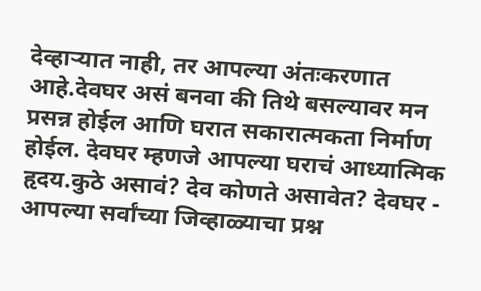देव्हाऱ्यात नाही, तर आपल्या अंतःकरणात आहे.देवघर असं बनवा की तिथे बसल्यावर मन प्रसन्न होईल आणि घरात सकारात्मकता निर्माण होईल. देवघर म्हणजे आपल्या घराचं आध्यात्मिक हृदय.कुठे असावं? देव कोणते असावेत? देवघर - आपल्या सर्वांच्या जिव्हाळ्याचा प्रश्न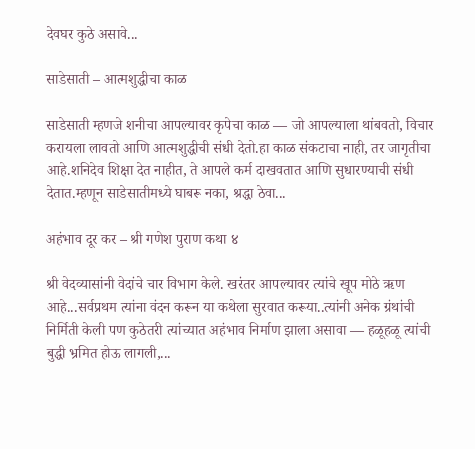देवघर कुठे असावे...

साडेसाती – आत्मशुद्धीचा काळ

साडेसाती म्हणजे शनीचा आपल्यावर कृपेचा काळ — जो आपल्याला थांबवतो, विचार करायला लावतो आणि आत्मशुद्धीची संधी देतो.हा काळ संकटाचा नाही, तर जागृतीचा आहे.शनिदेव शिक्षा देत नाहीत, ते आपले कर्म दाखवतात आणि सुधारण्याची संधी देतात.म्हणून साडेसातीमध्ये घाबरू नका, श्रद्धा ठेवा...

अहंभाव दूर कर – श्री गणेश पुराण कथा ४

श्री वेदव्यासांनी वेदांचे चार विभाग केले. खरंतर आपल्यावर त्यांचे खूप मोठे ऋण आहे...सर्वप्रथम त्यांना वंदन करून या कथेला सुरवात करूया..त्यांनी अनेक ग्रंथांची निर्मिती केली पण कुठेतरी त्यांच्यात अहंभाव निर्माण झाला असावा — हळूहळू त्यांची बुद्धी भ्रमित होऊ लागली,...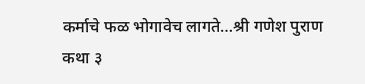कर्माचे फळ भोगावेच लागते…श्री गणेश पुराण कथा ३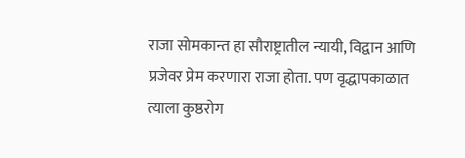राजा सोमकान्त हा सौराष्ट्रातील न्यायी, विद्वान आणि प्रजेवर प्रेम करणारा राजा होता. पण वृद्धापकाळात त्याला कुष्ठरोग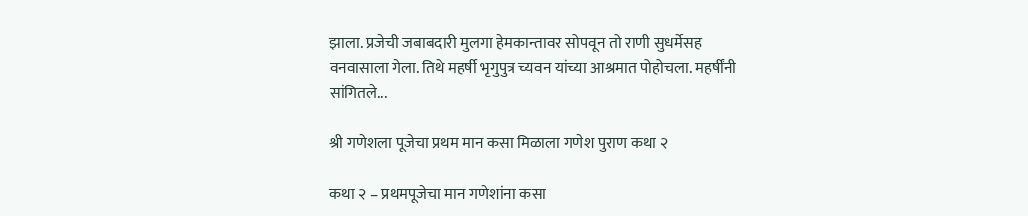झाला. प्रजेची जबाबदारी मुलगा हेमकान्तावर सोपवून तो राणी सुधर्मेसह वनवासाला गेला. तिथे महर्षी भृगुपुत्र च्यवन यांच्या आश्रमात पोहोचला. महर्षींनी सांगितले...

श्री गणेशला पूजेचा प्रथम मान कसा मिळाला गणेश पुराण कथा २

कथा २ – प्रथमपूजेचा मान गणेशांना कसा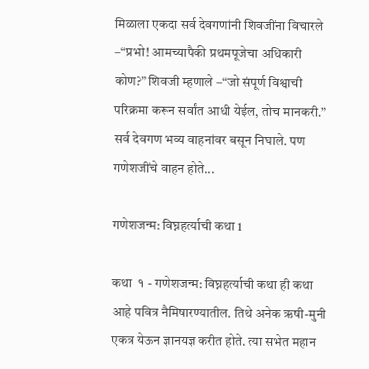मिळाला एकदा सर्व देवगणांनी शिवजींना विचारले –“प्रभो! आमच्यापैकी प्रथमपूजेचा अधिकारी कोण?” शिवजी म्हणाले –“जो संपूर्ण विश्वाची परिक्रमा करून सर्वांत आधी येईल, तोच मानकरी.” सर्व देवगण भव्य वाहनांवर बसून निघाले. पण गणेशजींचे वाहन होते...

गणेशजन्म: विघ्नहर्त्याची कथा 1

कथा  १ - गणेशजन्म: विघ्नहर्त्याची कथा ही कथा आहे पवित्र नैमिषारण्यातील. तिथे अनेक ऋषी-मुनी एकत्र येऊन ज्ञानयज्ञ करीत होते. त्या सभेत महान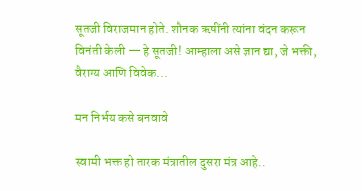सूतजी विराजमान होते. शौनक ऋषींनी त्यांना वंदन करून विनंती केली — हे सूतजी! आम्हाला असे ज्ञान द्या, जे भक्ती, वैराग्य आणि विवेक...

मन निर्भय कसे बनवावे

स्वामी भक्त हो तारक मंत्रातील दुसरा मंत्र आहे..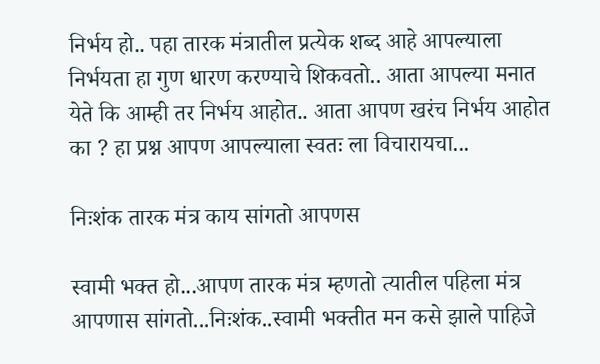निर्भय हो.. पहा तारक मंत्रातील प्रत्येक शब्द आहे आपल्याला निर्भयता हा गुण धारण करण्याचे शिकवतो.. आता आपल्या मनात येते कि आम्ही तर निर्भय आहोत.. आता आपण खरंच निर्भय आहोत का ? हा प्रश्न आपण आपल्याला स्वतः ला विचारायचा...

निःशंक तारक मंत्र काय सांगतो आपणस

स्वामी भक्त हो...आपण तारक मंत्र म्हणतो त्यातील पहिला मंत्र आपणास सांगतो...निःशंक..स्वामी भक्तीत मन कसे झाले पाहिजे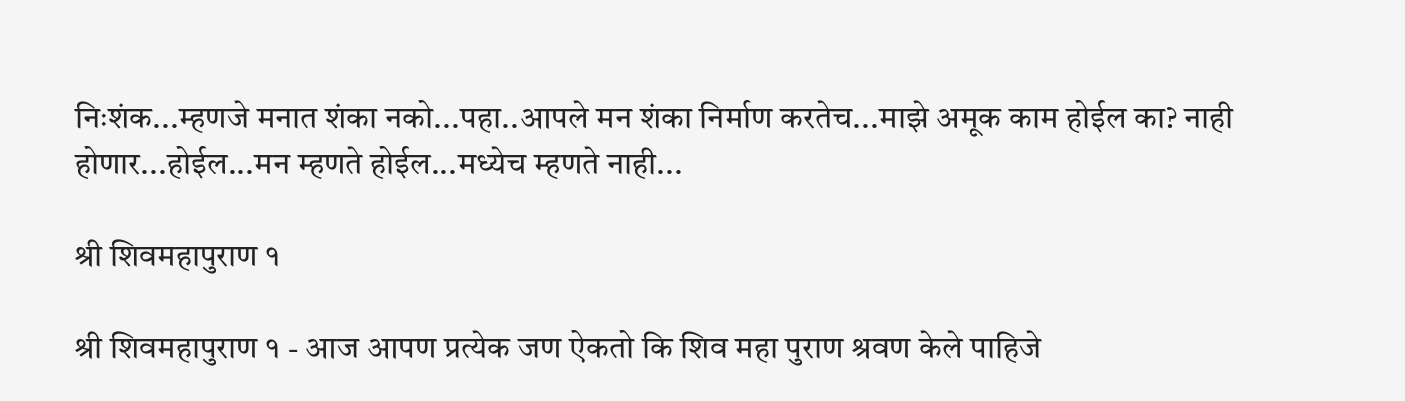निःशंक...म्हणजे मनात शंका नको...पहा..आपले मन शंका निर्माण करतेच...माझे अमूक काम होईल का? नाही होणार...होईल...मन म्हणते होईल...मध्येच म्हणते नाही...

श्री शिवमहापुराण १

श्री शिवमहापुराण १ - आज आपण प्रत्येक जण ऐकतो कि शिव महा पुराण श्रवण केले पाहिजे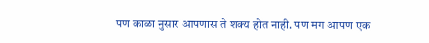पण काळा नुसार आपणास ते शक्य होत नाही. पण मग आपण एक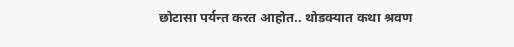छोटासा पर्यन्त करत आहोत.. थोडक्यात कथा श्रवण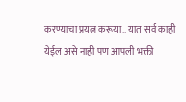करण्याचा प्रयत्न करूया.. यात सर्व काही येईल असे नाही पण आपली भक्ती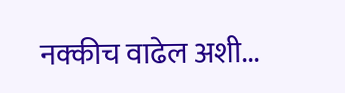नक्कीच वाढेल अशी...